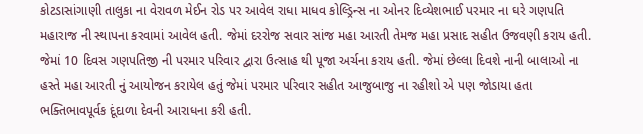કોટડાસાંગાણી તાલુકા ના વેરાવળ મેઈન રોડ પર આવેલ રાધા માધવ કોલ્ડ્રિન્સ ના ઓનર દિવ્યેશભાઈ પરમાર ના ઘરે ગણપતિ મહારાજ ની સ્થાપના કરવામાં આવેલ હતી. જેમાં દરરોજ સવાર સાંજ મહા આરતી તેમજ મહા પ્રસાદ સહીત ઉજવણી કરાય હતી. જેમાં 10 દિવસ ગણપતિજી ની પરમાર પરિવાર દ્વારા ઉત્સાહ થી પૂજા અર્ચના કરાય હતી. જેમાં છેલ્લા દિવશે નાની બાલાઓ ના હસ્તે મહા આરતી નું આયોજન કરાયેલ હતું જેમાં પરમાર પરિવાર સહીત આજુબાજુ ના રહીશો એ પણ જોડાયા હતા ભક્તિભાવપૂર્વક દૂંદાળા દેવની આરાધના કરી હતી.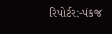રિપોર્ટર:-પંકજ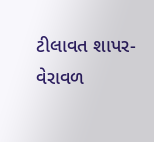ટીલાવત શાપર-વેરાવળ